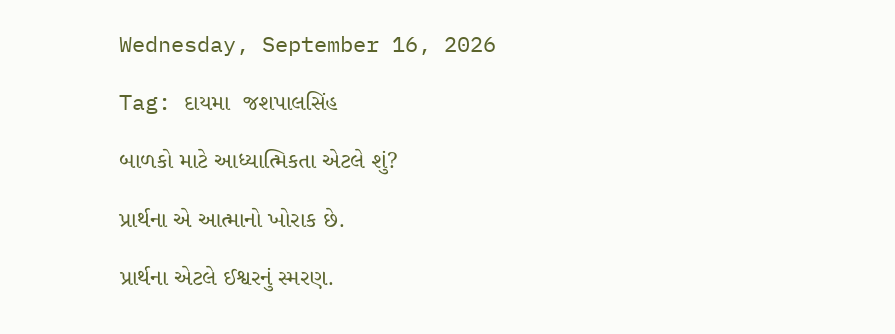Wednesday, September 16, 2026

Tag: દાયમા  જશપાલસિંહ

બાળકો માટે આધ્યાત્મિકતા એટલે શું?

પ્રાર્થના એ આત્માનો ખોરાક છે.

પ્રાર્થના એટલે ઈશ્વરનું સ્મરણ.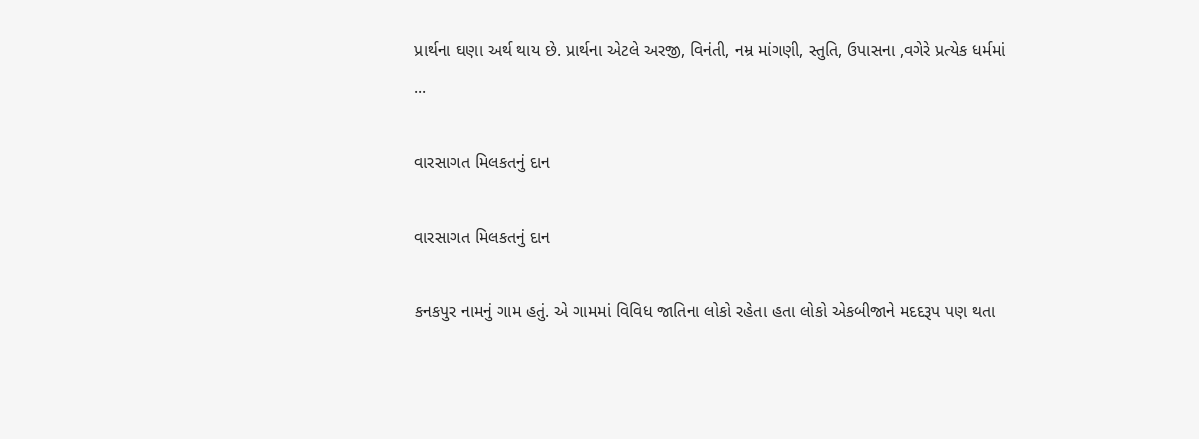પ્રાર્થના ઘણા અર્થ થાય છે. પ્રાર્થના એટલે અરજી, વિનંતી, નમ્ર માંગણી, સ્તુતિ, ઉપાસના ,વગેરે પ્રત્યેક ધર્મમાં ...

વારસાગત મિલકતનું દાન

વારસાગત મિલકતનું દાન

કનકપુર નામનું ગામ હતું. એ ગામમાં વિવિધ જાતિના લોકો રહેતા હતા લોકો એકબીજાને મદદરૂપ પણ થતા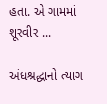હતા. એ ગામમાં શૂરવીર ...

અંધશ્રદ્ધાનો ત્યાગ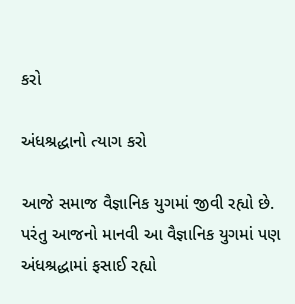કરો

અંધશ્રદ્ધાનો ત્યાગ કરો

આજે સમાજ વૈજ્ઞાનિક યુગમાં જીવી રહ્યો છે.  પરંતુ આજનો માનવી આ વૈજ્ઞાનિક યુગમાં પણ અંધશ્રદ્ધામાં ફસાઈ રહ્યો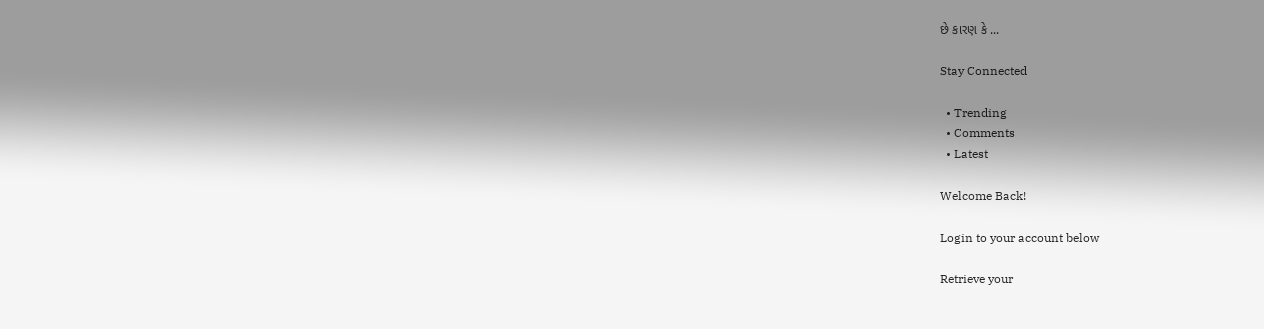છે કારણ કે ...

Stay Connected

  • Trending
  • Comments
  • Latest

Welcome Back!

Login to your account below

Retrieve your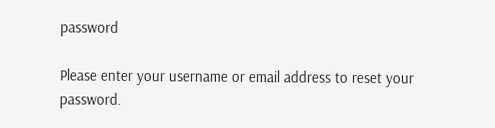password

Please enter your username or email address to reset your password.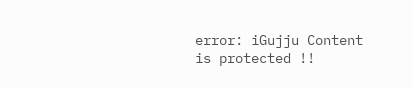error: iGujju Content is protected !!